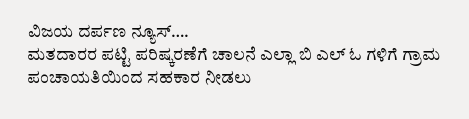ವಿಜಯ ದರ್ಪಣ ನ್ಯೂಸ್….
ಮತದಾರರ ಪಟ್ಟಿ ಪರಿಷ್ಕರಣೆಗೆ ಚಾಲನೆ ಎಲ್ಲಾ ಬಿ ಎಲ್ ಓ ಗಳಿಗೆ ಗ್ರಾಮ ಪಂಚಾಯತಿಯಿಂದ ಸಹಕಾರ ನೀಡಲು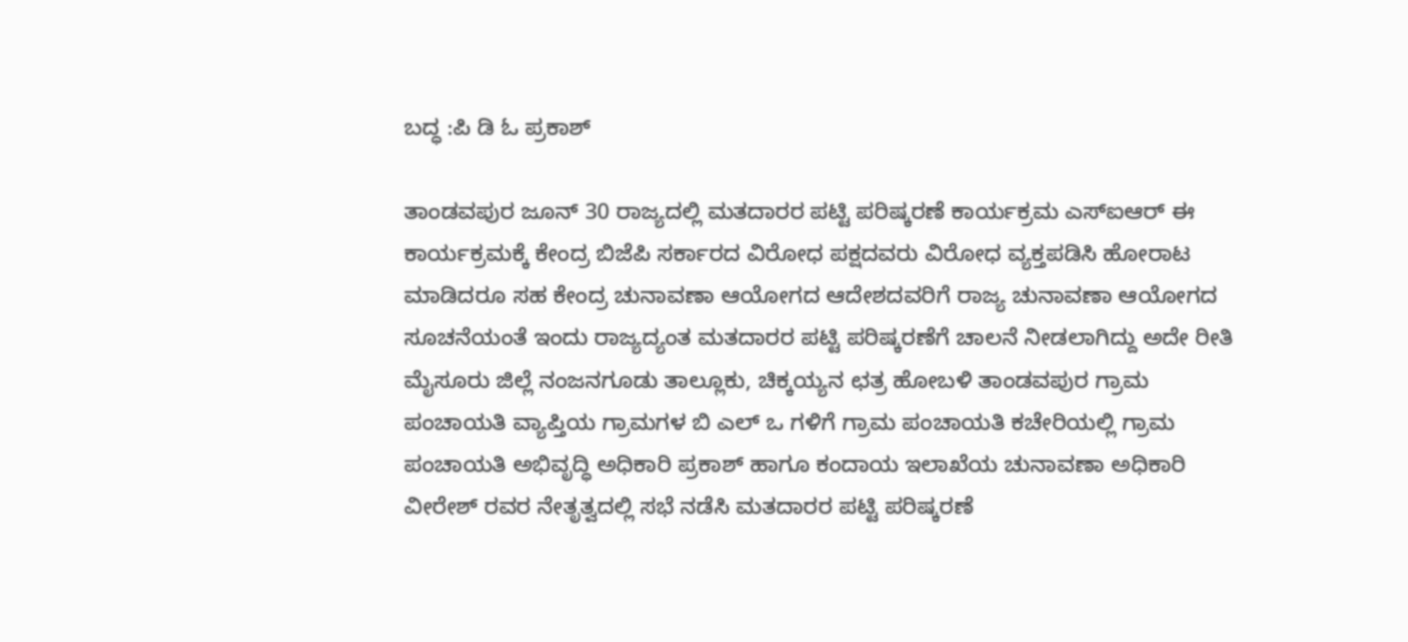ಬದ್ಧ :ಪಿ ಡಿ ಓ ಪ್ರಕಾಶ್

ತಾಂಡವಪುರ ಜೂನ್ 30 ರಾಜ್ಯದಲ್ಲಿ ಮತದಾರರ ಪಟ್ಟಿ ಪರಿಷ್ಕರಣೆ ಕಾರ್ಯಕ್ರಮ ಎಸ್ಐಆರ್ ಈ ಕಾರ್ಯಕ್ರಮಕ್ಕೆ ಕೇಂದ್ರ ಬಿಜೆಪಿ ಸರ್ಕಾರದ ವಿರೋಧ ಪಕ್ಷದವರು ವಿರೋಧ ವ್ಯಕ್ತಪಡಿಸಿ ಹೋರಾಟ ಮಾಡಿದರೂ ಸಹ ಕೇಂದ್ರ ಚುನಾವಣಾ ಆಯೋಗದ ಆದೇಶದವರಿಗೆ ರಾಜ್ಯ ಚುನಾವಣಾ ಆಯೋಗದ ಸೂಚನೆಯಂತೆ ಇಂದು ರಾಜ್ಯದ್ಯಂತ ಮತದಾರರ ಪಟ್ಟಿ ಪರಿಷ್ಕರಣೆಗೆ ಚಾಲನೆ ನೀಡಲಾಗಿದ್ದು ಅದೇ ರೀತಿ ಮೈಸೂರು ಜಿಲ್ಲೆ ನಂಜನಗೂಡು ತಾಲ್ಲೂಕು, ಚಿಕ್ಕಯ್ಯನ ಛತ್ರ ಹೋಬಳಿ ತಾಂಡವಪುರ ಗ್ರಾಮ ಪಂಚಾಯತಿ ವ್ಯಾಪ್ತಿಯ ಗ್ರಾಮಗಳ ಬಿ ಎಲ್ ಒ ಗಳಿಗೆ ಗ್ರಾಮ ಪಂಚಾಯತಿ ಕಚೇರಿಯಲ್ಲಿ ಗ್ರಾಮ ಪಂಚಾಯತಿ ಅಭಿವೃದ್ಧಿ ಅಧಿಕಾರಿ ಪ್ರಕಾಶ್ ಹಾಗೂ ಕಂದಾಯ ಇಲಾಖೆಯ ಚುನಾವಣಾ ಅಧಿಕಾರಿ ವೀರೇಶ್ ರವರ ನೇತೃತ್ವದಲ್ಲಿ ಸಭೆ ನಡೆಸಿ ಮತದಾರರ ಪಟ್ಟಿ ಪರಿಷ್ಕರಣೆ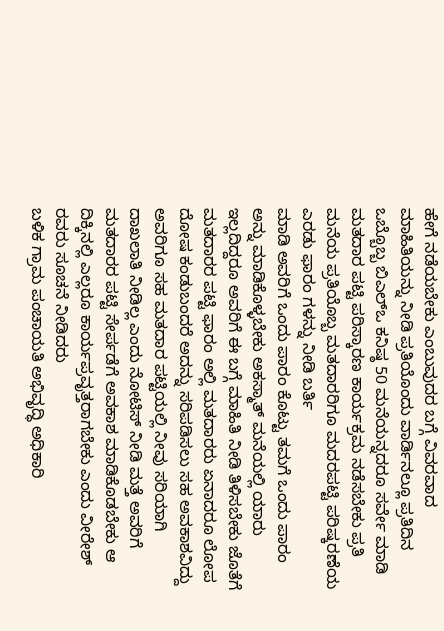ಹೇಗೆ ನಡೆಯಬೇಕು ಎಂಬುವುದರ ಬಗ್ಗೆ ವಿವರವಾದ ಮಾಹಿತಿಯನ್ನು ನೀಡಿ ಪ್ರತಿಯೊಂದು ವಾರ್ಡಿನಲ್ಲೂ ಪ್ರತಿದಿನ ಒಬ್ಬೊಬ್ಬ ಬಿಎಲ್ಒ ಕನಿಷ್ಠ 50 ಮನೆಯನ್ನದರೂ ಸರ್ವೇ ಮಾಡಿ ಮತದಾರ ಪಟ್ಟಿ ಪರಿಸ್ಕಾರಣ ಕಾರ್ಯಕ್ರಮ ನಡೆಸಬೇಕು ಪ್ರತಿ ಮನೆಯ ಪ್ರತಿಯೊಬ್ಬ ಮತದಾರರಿಗೂ ಮದರಪಟ್ಟಿ ಪರಿಷ್ಕರಣೆಯ ಎರಡು ಫಾರಂ ಗಳನ್ನು ನೀಡಿ ಬರ್ತಿ
ಮಾಡಿ ಅವರಿಗೆ ಒಂದು ಪಾರಂ ಕೊಟ್ಟು ತಮಗೆ ಒಂದು ಪಾರಂ ಅನ್ನು ಮಾಡಿಕೊಳ್ಳಬೇಕು ಅಕಸ್ಮಾತ್ ಮನೆಯಲ್ಲಿ ಯಾರು ಇಲ್ಲದಿದ್ದರೂ ಅವರಿಗೆ ಈ ಬಗ್ಗೆ ಮಾಹಿತಿ ನೀಡಿ ತಿಳಿಸಬೇಕು ಜೊತೆಗೆ ಮತದಾರರ ಪಟ್ಟಿ ಫಾರಂ ಅಲ್ಲಿ ಮತದಾರರು ಏನಾದರೂ ಲೋಪ ದೋಷ ಕಂಡುಬಂದರೆ ಅದನ್ನು ಸರಿಪಡಿಸಲು ಸಹ ಅವಕಾಶವಿದ್ದು ಅವರಿಗೂ ಸಹ ಮತದಾರ ಪಟ್ಟಿಯಲ್ಲಿ ನೀವು ಸರಿಯಾಗಿ ದಾಖಲಾತಿ ನೀಡಿಲ್ಲ ಎಂದು ನೋಟಿಸ್ ನೀಡಿ ಮತ್ತೆ ಅವರಿಗೆ ಮತದಾರರ ಪಟ್ಟಿ ಸೇರ್ಪಡೆಗೆ ಅವಕಾಶ ಮಾಡಿಕೊಡಬೇಕು ಆ ದಿಕ್ಕಿನಲ್ಲಿ ಎಲ್ಲರೂ ಕಾರ್ಯಪ್ರವೃತ್ತರಾಗಬೇಕು ಎಂದು ವೀರೇಶ್ ರವರು ಸೂಚನೆ ನೀಡಿದರು
ಬಳಿಕ ಗ್ರಾಮ ಪಂಚಾಯತಿ ಅಭಿವೃದ್ಧಿ ಅಧಿಕಾರಿ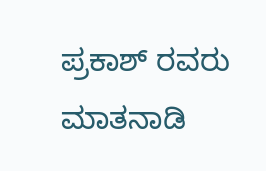ಪ್ರಕಾಶ್ ರವರು ಮಾತನಾಡಿ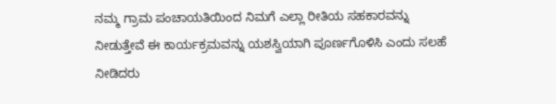ನಮ್ಮ ಗ್ರಾಮ ಪಂಚಾಯತಿಯಿಂದ ನಿಮಗೆ ಎಲ್ಲಾ ರೀತಿಯ ಸಹಕಾರವನ್ನು ನೀಡುತ್ತೇವೆ ಈ ಕಾರ್ಯಕ್ರಮವನ್ನು ಯಶಸ್ವಿಯಾಗಿ ಪೂರ್ಣಗೊಳಿಸಿ ಎಂದು ಸಲಹೆ ನೀಡಿದರು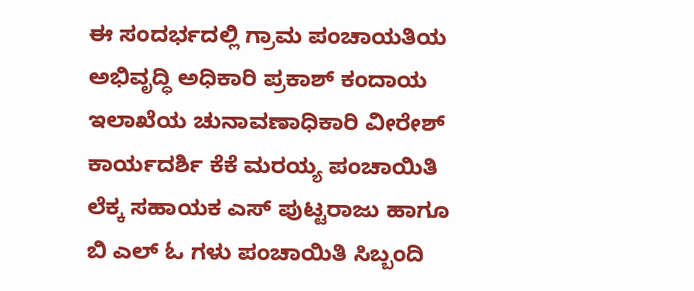ಈ ಸಂದರ್ಭದಲ್ಲಿ ಗ್ರಾಮ ಪಂಚಾಯತಿಯ ಅಭಿವೃದ್ಧಿ ಅಧಿಕಾರಿ ಪ್ರಕಾಶ್ ಕಂದಾಯ ಇಲಾಖೆಯ ಚುನಾವಣಾಧಿಕಾರಿ ವೀರೇಶ್ ಕಾರ್ಯದರ್ಶಿ ಕೆಕೆ ಮರಯ್ಯ ಪಂಚಾಯಿತಿ ಲೆಕ್ಕ ಸಹಾಯಕ ಎಸ್ ಪುಟ್ಟರಾಜು ಹಾಗೂ ಬಿ ಎಲ್ ಓ ಗಳು ಪಂಚಾಯಿತಿ ಸಿಬ್ಬಂದಿ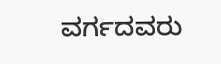ವರ್ಗದವರು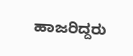ಹಾಜರಿದ್ದರು